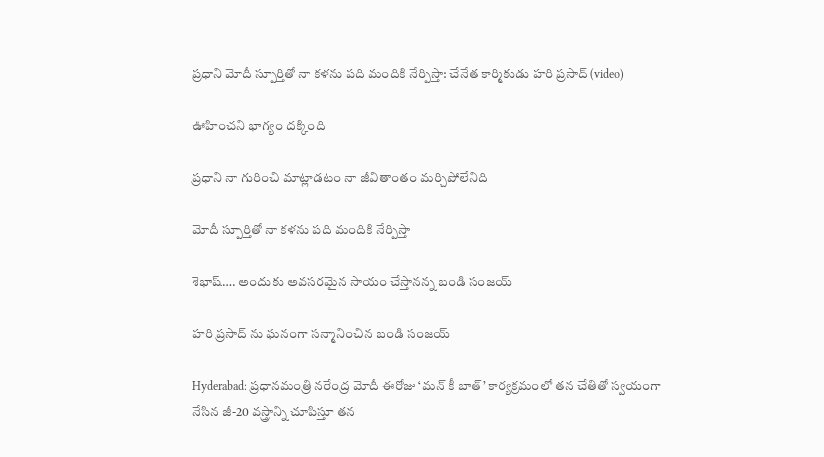ప్రధాని మోదీ స్పూర్తితో నా కళను పది మందికి నేర్పిస్తా: చేనేత కార్మికుడు హరి ప్రసాద్ (video)

ఊహించని భాగ్యం దక్కింది

ప్రధాని నా గురించి మాట్లాడటం నా జీవితాంతం మర్చిపోలేనిది

మోదీ స్పూర్తితో నా కళను పది మందికి నేర్పిస్తా

శెభాష్…. అందుకు అవసరమైన సాయం చేస్తానన్న బండి సంజయ్

హరి ప్రసాద్ ను ఘనంగా సన్మానించిన బండి సంజయ్

Hyderabad: ప్రధానమంత్రి నరేంద్ర మోదీ ఈరోజు ‘మన్ కీ బాత్’ కార్యక్రమంలో తన చేతితో స్వయంగా నేసిన జీ-20 వస్త్రాన్ని చూపిస్తూ తన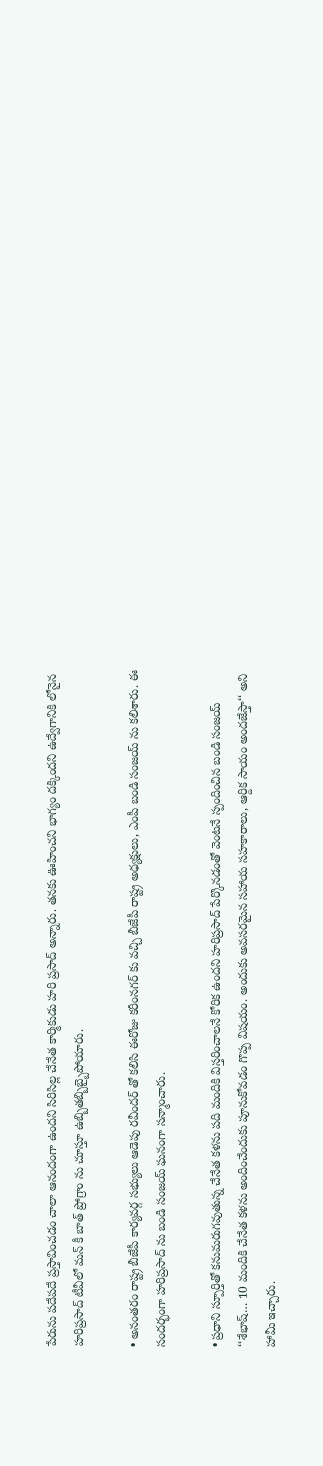పేరును పదేపదే ప్రస్తావించడం చాలా ఆనందంగా ఉందని సిరిసిల్ల చేనేత కార్మికుడు హరి ప్రసాద్ అన్నారు. తనకు ఊహించని భాగ్యం దక్కిందని ఉద్వేగానికి లోనైన హరిప్రసాద్ టీవీలో మన్ కీ బాత్ ప్రోగ్రాం ను చూస్తూ ఉబ్బితబ్బిబ్బైపోయారు.

• అనంతరం రాష్ట్ర బీజేపీ కార్యవర్గ సభ్యులు ఆడెపు రవీందర్ తో కలిసి ఈరోజు కరీంనగర్ కు వచ్చి బీజేపీ రాష్ట్ర అధ్యక్షులు, ఎంపీ బండి సంజయ్ ను కలిశారు. ఈ సందర్భంగా హరిప్రసాద్ ను బండి సంజయ్ ఘనంగా సన్మాంచారు.

• ప్రధాని స్పూర్తితో కనుమరుగవుతున్న చేనేత కళను పది మందికి విస్తరించాలనే కోరిక ఉందని హరిప్రసాద్ పేర్కొనడంతో వెంటనే స్పందించిన బండి సంజయ్ ‘‘శేభాష్… 10 మందికి చేనేత కళను అందించేందుకు పూనుకోవడం గొప్ప విషయం. అందుకు అవసరమైన సహాయ సహకారాలు, ఆర్దిక సాయం అందజేస్తా‘‘ అని హామీ ఇచ్చారు.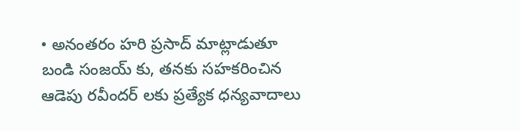• అనంతరం హరి ప్రసాద్ మాట్లాడుతూ బండి సంజయ్ కు, తనకు సహకరించిన ఆడెపు రవీందర్ లకు ప్రత్యేక ధన్యవాదాలు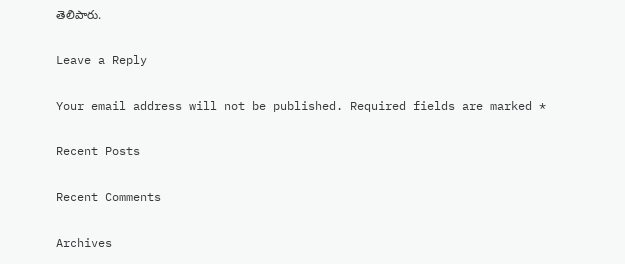తెలిపారు.

Leave a Reply

Your email address will not be published. Required fields are marked *

Recent Posts

Recent Comments

Archives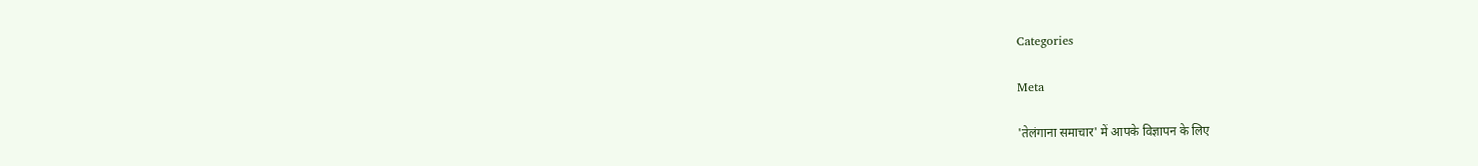Categories

Meta

'तेलंगाना समाचार' में आपके विज्ञापन के लिए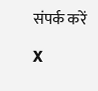संपर्क करें

X